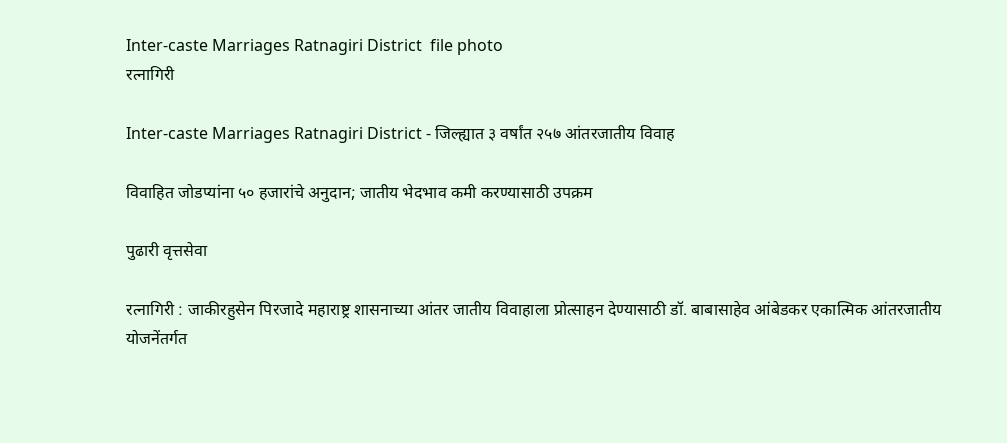Inter-caste Marriages Ratnagiri District  file photo
रत्नागिरी

Inter-caste Marriages Ratnagiri District - जिल्ह्यात ३ वर्षांत २५७ आंतरजातीय विवाह

विवाहित जोडप्यांना ५० हजारांचे अनुदान; जातीय भेदभाव कमी करण्यासाठी उपक्रम

पुढारी वृत्तसेवा

रत्नागिरी : जाकीरहुसेन पिरजादे महाराष्ट्र शासनाच्या आंतर जातीय विवाहाला प्रोत्साहन देण्यासाठी डॉ. बाबासाहेव आंबेडकर एकात्मिक आंतरजातीय योजनेंतर्गत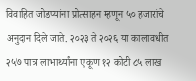विवाहित जोडप्यांना प्रोत्साहन म्हणून ५० हजारांचे अनुदान दिले जाते. २०२३ ते २०२६ या कालावधीत २५७ पात्र लाभार्थ्यांना एकूण १२ कोटी ८५ लाख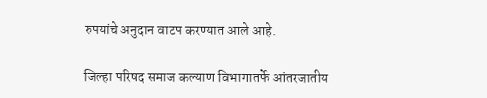रुपयांचे अनुदान वाटप करण्यात आले आहे.

जिल्हा परिषद समाज कल्याण विभागातर्फे आंतरजातीय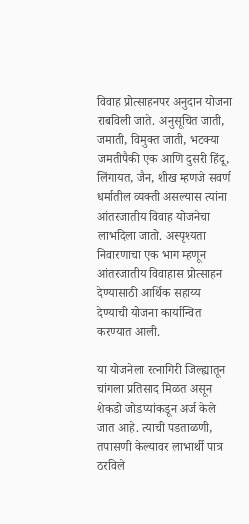विवाह प्रोत्साहनपर अनुदान योजना राबविली जाते. अनुसूचित जाती, जमाती, विमुक्त जाती, भटक्या जमतीपैकी एक आणि दुसरी हिंदू, लिंगायत, जैन, शीख म्हणजे सवर्ण धर्मातील व्यक्ती असल्यास त्यांना आंतरजातीय विवाह योजनेचा लाभदिला जातो. अस्पृश्यता निवारणाचा एक भाग म्हणून आंतरजातीय विवाहास प्रोत्साहन देण्यासाठी आर्थिक सहाय्य देण्याची योजना कार्यान्वित करण्यात आली.

या योजनेला रत्नागिरी जिल्ह्यातून चांगला प्रतिसाद मिळत असून शेकडो जोडप्यांकडून अर्ज केले जात आहे. त्याची पडताळणी, तपासणी केल्यावर लाभार्थी पात्र ठरविले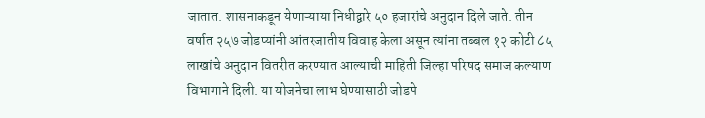जातात. शासनाकडून येणाऱ्याया निधीद्वारे ५० हजारांचे अनुदान दिले जाते. तीन वर्षात २५७ जोडप्यांनी आंतरजातीय विवाह केला असून त्यांना तब्बल १२ कोटी ८५ लाखांचे अनुदान वितरीत करण्यात आल्याची माहिती जिल्हा परिषद समाज कल्याण विभागाने दिली. या योजनेचा लाभ घेण्यासाठी जोडपे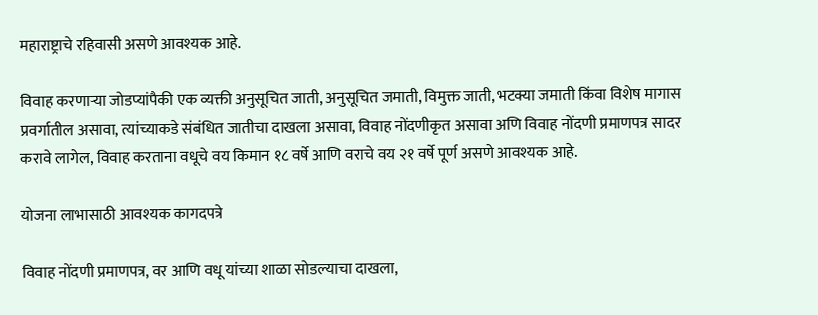महाराष्ट्राचे रहिवासी असणे आवश्यक आहे.

विवाह करणाऱ्या जोडप्यांपैकी एक व्यक्ती अनुसूचित जाती, अनुसूचित जमाती, विमुक्त जाती, भटक्या जमाती किंवा विशेष मागास प्रवर्गातील असावा, त्यांच्याकडे संबंधित जातीचा दाखला असावा, विवाह नोंदणीकृत असावा अणि विवाह नोंदणी प्रमाणपत्र सादर करावे लागेल, विवाह करताना वधूचे वय किमान १८ वर्षे आणि वराचे वय २१ वर्षे पूर्ण असणे आवश्यक आहे.

योजना लाभासाठी आवश्यक कागदपत्रे

विवाह नोंदणी प्रमाणपत्र, वर आणि वधू यांच्या शाळा सोडल्याचा दाखला,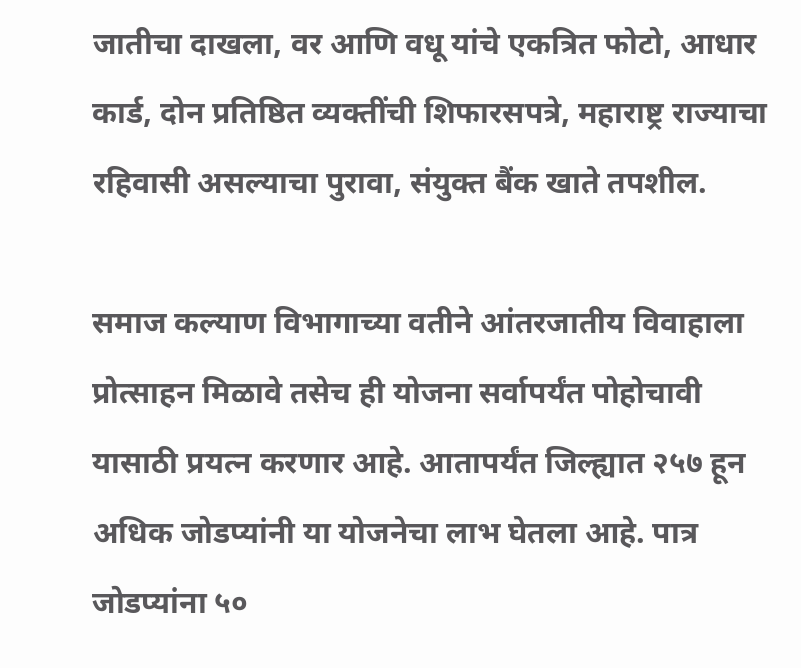जातीचा दाखला, वर आणि वधू यांचे एकत्रित फोटो, आधार कार्ड, दोन प्रतिष्ठित व्यक्तींची शिफारसपत्रे, महाराष्ट्र राज्याचा रहिवासी असल्याचा पुरावा, संयुक्त बैंक खाते तपशील.

समाज कल्याण विभागाच्या वतीने आंतरजातीय विवाहाला प्रोत्साहन मिळावे तसेच ही योजना सर्वापर्यंत पोहोचावी यासाठी प्रयत्न करणार आहे. आतापर्यंत जिल्ह्यात २५७ हून अधिक जोडप्यांनी या योजनेचा लाभ घेतला आहे. पात्र जोडप्यांना ५०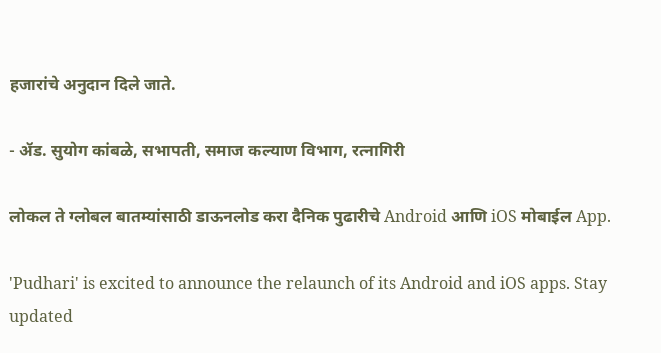हजारांचे अनुदान दिले जाते.

- ॲड. सुयोग कांबळे, सभापती, समाज कल्याण विभाग, रत्नागिरी

लोकल ते ग्लोबल बातम्यांसाठी डाऊनलोड करा दैनिक पुढारीचे Android आणि iOS मोबाईल App.

'Pudhari' is excited to announce the relaunch of its Android and iOS apps. Stay updated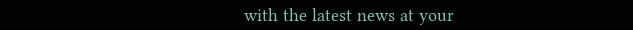with the latest news at your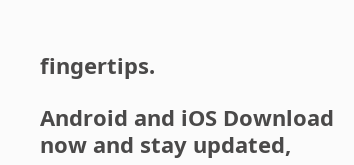fingertips.

Android and iOS Download now and stay updated,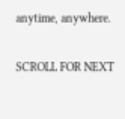anytime, anywhere.

SCROLL FOR NEXT